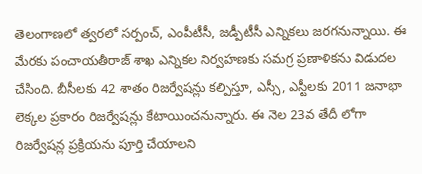తెలంగాణలో త్వరలో సర్పంచ్, ఎంపీటీసీ, జడ్పీటీసీ ఎన్నికలు జరగనున్నాయి. ఈ మేరకు పంచాయతీరాజ్ శాఖ ఎన్నికల నిర్వహణకు సమగ్ర ప్రణాళికను విడుదల చేసింది. బీసీలకు 42 శాతం రిజర్వేషన్లు కల్పిస్తూ, ఎస్సీ, ఎస్టీలకు 2011 జనాభా లెక్కల ప్రకారం రిజర్వేషన్లు కేటాయించనున్నారు. ఈ నెల 23వ తేదీ లోగా రిజర్వేషన్ల ప్రక్రియను పూర్తి చేయాలని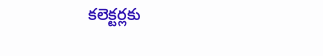కలెక్టర్లకు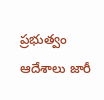ప్రభుత్వం ఆదేశాలు జారీ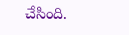చేసింది.